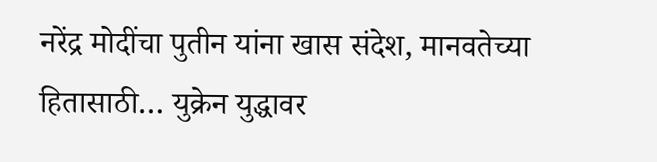नरेंद्र मोदींचा पुतीन यांना खास संदेश, मानवतेच्या हितासाठी… युक्रेन युद्धावर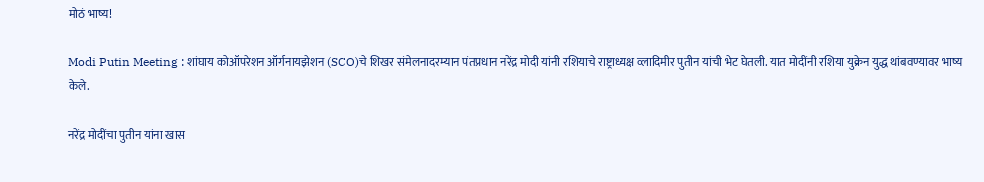मोठं भाष्य!

Modi Putin Meeting : शांघाय कोऑपरेशन ऑर्गनायझेशन (SCO)चे शिखर संमेलनादरम्यान पंतप्रधान नरेंद्र मोदी यांनी रशियाचे राष्ट्राध्यक्ष व्लादिमीर पुतीन यांची भेट घेतली. यात मोदींनी रशिया युक्रेन युद्ध थांबवण्यावर भाष्य केले.

नरेंद्र मोदींचा पुतीन यांना खास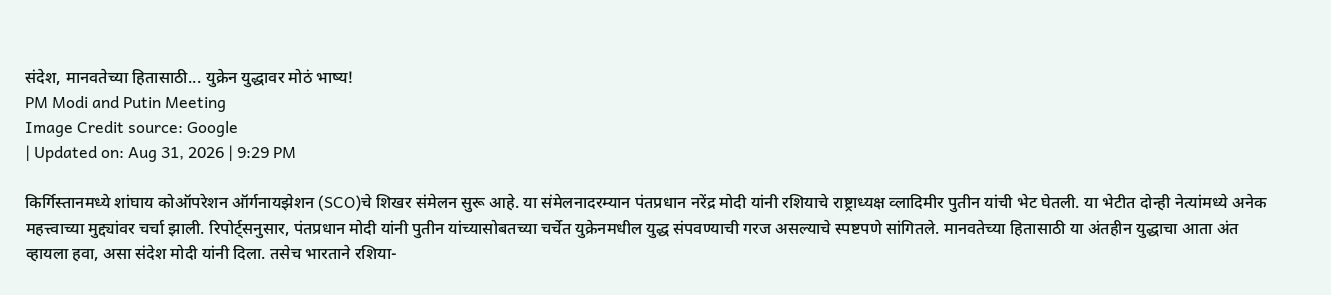संदेश, मानवतेच्या हितासाठी... युक्रेन युद्धावर मोठं भाष्य!
PM Modi and Putin Meeting
Image Credit source: Google
| Updated on: Aug 31, 2026 | 9:29 PM

किर्गिस्तानमध्ये शांघाय कोऑपरेशन ऑर्गनायझेशन (SCO)चे शिखर संमेलन सुरू आहे. या संमेलनादरम्यान पंतप्रधान नरेंद्र मोदी यांनी रशियाचे राष्ट्राध्यक्ष व्लादिमीर पुतीन यांची भेट घेतली. या भेटीत दोन्ही नेत्यांमध्ये अनेक महत्त्वाच्या मुद्द्यांवर चर्चा झाली. रिपोर्ट्सनुसार, पंतप्रधान मोदी यांनी पुतीन यांच्यासोबतच्या चर्चेत युक्रेनमधील युद्ध संपवण्याची गरज असल्याचे स्पष्टपणे सांगितले. मानवतेच्या हितासाठी या अंतहीन युद्धाचा आता अंत व्हायला हवा, असा संदेश मोदी यांनी दिला. तसेच भारताने रशिया-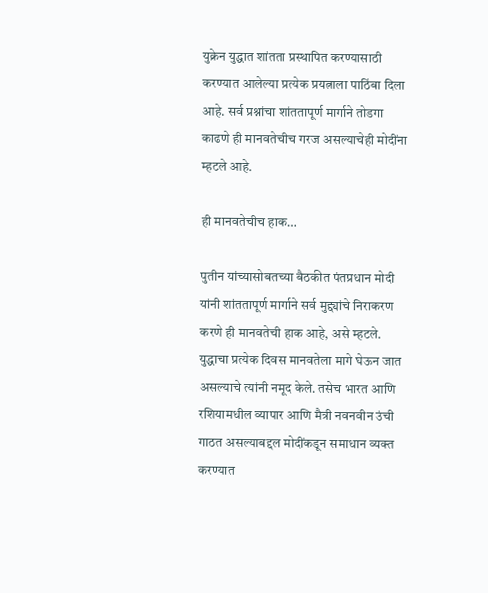युक्रेन युद्धात शांतता प्रस्थापित करण्यासाठी करण्यात आलेल्या प्रत्येक प्रयत्नाला पाठिंबा दिला आहे. सर्व प्रश्नांचा शांततापूर्ण मार्गाने तोडगा काढणे ही मानवतेचीच गरज असल्याचेही मोदींना म्हटले आहे.

ही मानवतेचीच हाक…

पुतीन यांच्यासोबतच्या बैठकीत पंतप्रधान मोदी यांनी शांततापूर्ण मार्गाने सर्व मुद्द्यांचे निराकरण करणे ही मानवतेची हाक आहे, असे म्हटले. युद्धाचा प्रत्येक दिवस मानवतेला मागे घेऊन जात असल्याचे त्यांनी नमूद केले. तसेच भारत आणि रशियामधील व्यापार आणि मैत्री नवनवीन उंची गाठत असल्याबद्दल मोदींकडून समाधान व्यक्त करण्यात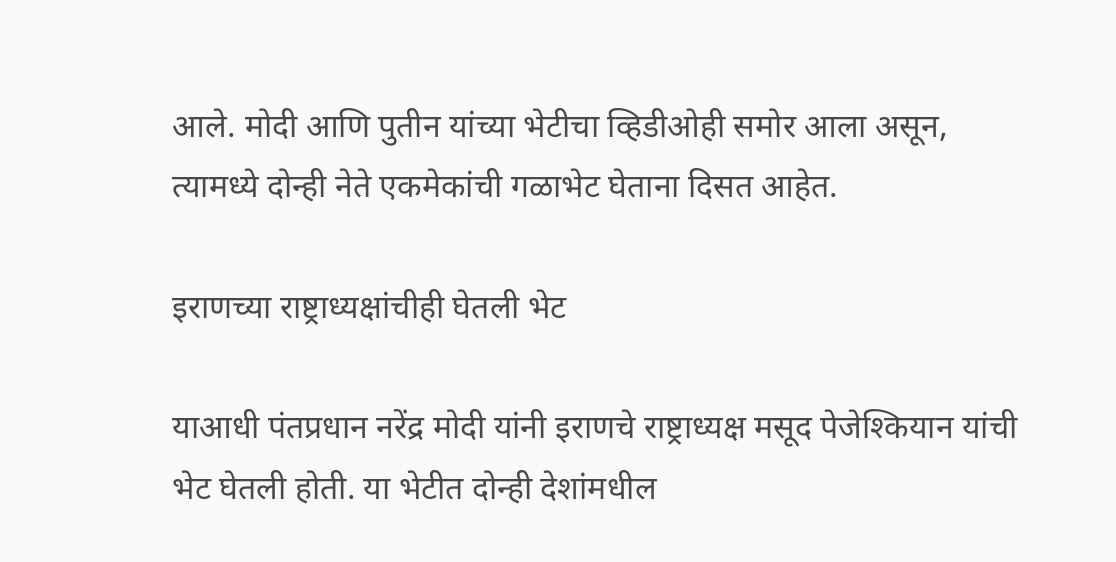आले. मोदी आणि पुतीन यांच्या भेटीचा व्हिडीओही समोर आला असून, त्यामध्ये दोन्ही नेते एकमेकांची गळाभेट घेताना दिसत आहेत.

इराणच्या राष्ट्राध्यक्षांचीही घेतली भेट

याआधी पंतप्रधान नरेंद्र मोदी यांनी इराणचे राष्ट्राध्यक्ष मसूद पेजेश्कियान यांची भेट घेतली होती. या भेटीत दोन्ही देशांमधील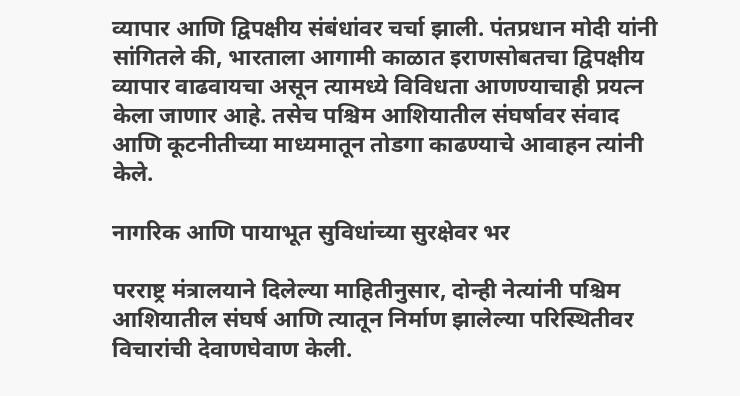व्यापार आणि द्विपक्षीय संबंधांवर चर्चा झाली. पंतप्रधान मोदी यांनी सांगितले की, भारताला आगामी काळात इराणसोबतचा द्विपक्षीय व्यापार वाढवायचा असून त्यामध्ये विविधता आणण्याचाही प्रयत्न केला जाणार आहे. तसेच पश्चिम आशियातील संघर्षावर संवाद आणि कूटनीतीच्या माध्यमातून तोडगा काढण्याचे आवाहन त्यांनी केले.

नागरिक आणि पायाभूत सुविधांच्या सुरक्षेवर भर

परराष्ट्र मंत्रालयाने दिलेल्या माहितीनुसार, दोन्ही नेत्यांनी पश्चिम आशियातील संघर्ष आणि त्यातून निर्माण झालेल्या परिस्थितीवर विचारांची देवाणघेवाण केली.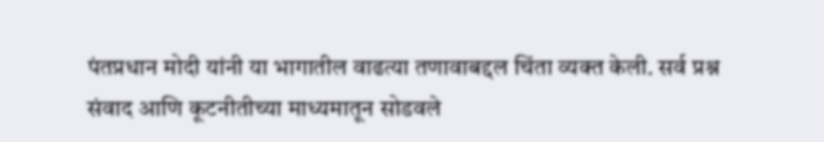पंतप्रधान मोदी यांनी या भागातील वाढत्या तणावाबद्दल चिंता व्यक्त केली. सर्व प्रश्न संवाद आणि कूटनीतीच्या माध्यमातून सोडवले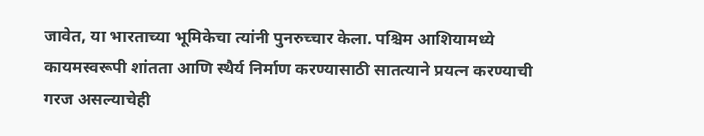जावेत, या भारताच्या भूमिकेचा त्यांनी पुनरुच्चार केला. पश्चिम आशियामध्ये कायमस्वरूपी शांतता आणि स्थैर्य निर्माण करण्यासाठी सातत्याने प्रयत्न करण्याची गरज असल्याचेही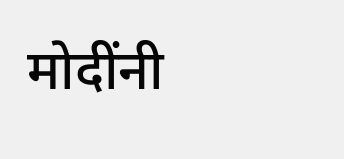मोदींनी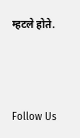म्हटले होते.



Follow Us